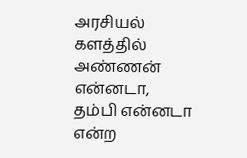அரசியல் களத்தில் அண்ணன் என்னடா, தம்பி என்னடா என்ற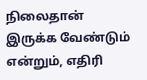நிலைதான் இருக்க வேண்டும் என்றும், எதிரி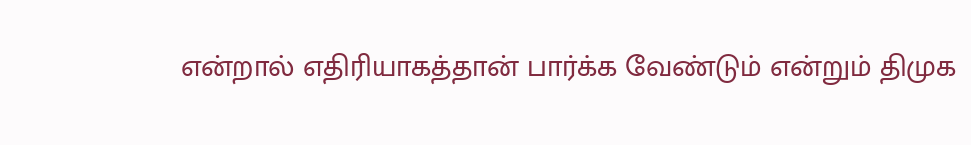என்றால் எதிரியாகத்தான் பார்க்க வேண்டும் என்றும் திமுக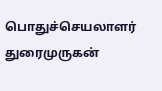பொதுச்செயலாளர் துரைமுருகன்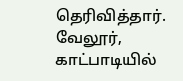தெரிவித்தார். வேலூர், காட்பாடியில்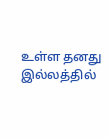உள்ள தனது இல்லத்தில்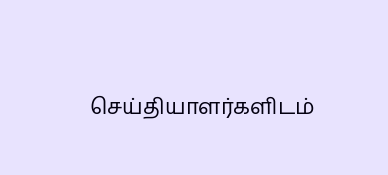செய்தியாளர்களிடம்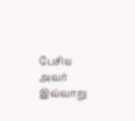பேசிய அவர் இவ்வாறு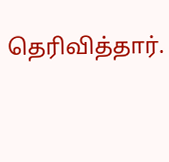தெரிவித்தார்.